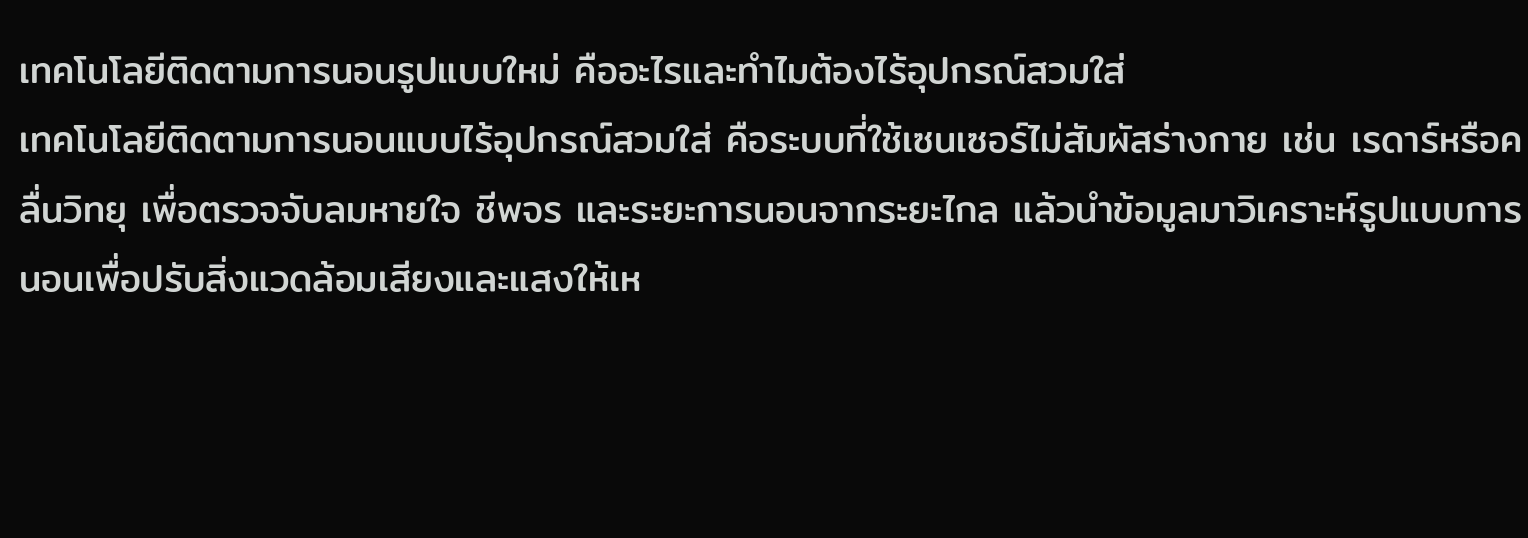เทคโนโลยีติดตามการนอนรูปแบบใหม่ คืออะไรและทำไมต้องไร้อุปกรณ์สวมใส่
เทคโนโลยีติดตามการนอนแบบไร้อุปกรณ์สวมใส่ คือระบบที่ใช้เซนเซอร์ไม่สัมผัสร่างกาย เช่น เรดาร์หรือคลื่นวิทยุ เพื่อตรวจจับลมหายใจ ชีพจร และระยะการนอนจากระยะไกล แล้วนำข้อมูลมาวิเคราะห์รูปแบบการนอนเพื่อปรับสิ่งแวดล้อมเสียงและแสงให้เห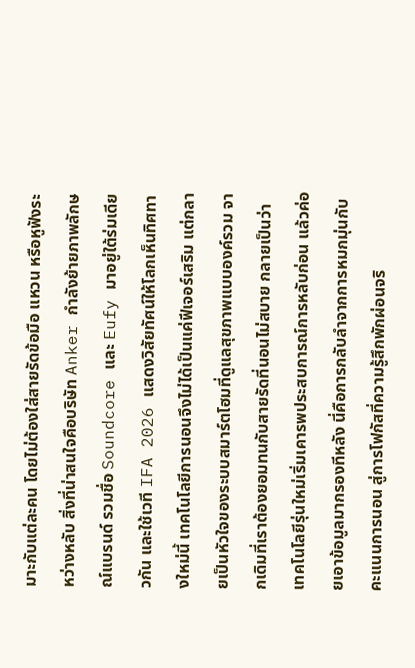มาะกับแต่ละคน โดยไม่ต้องใส่สายรัดข้อมือ แหวน หรือหูฟังระหว่างหลับ สิ่งที่น่าสนใจคือบริษัท Anker กำลังย้ายภาพลักษณ์แบรนด์ รวมชื่อ Soundcore และ Eufy มาอยู่ใต้ร่มเดียวกัน และใช้เวที IFA 2026 แสดงวิสัยทัศน์ให้โลกเห็นทิศทางใหม่นี้ เทคโนโลยีการนอนจึงไม่ได้เป็นแค่ฟีเจอร์เสริม แต่กลายเป็นหัวใจของระบบสมาร์ตโฮมที่ดูแลสุขภาพแบบองค์รวม จากเดิมที่เราต้องยอมทนกับสายรัดที่นอนไม่สบาย กลายเป็นว่าเทคโนโลยีรุ่นใหม่เริ่มเคารพประสบการณ์การหลับก่อน แล้วค่อยเอาข้อมูลมากรองทีหลัง นี่คือการกลับลำจากการหมกมุ่นกับคะแนนการนอน สู่การโฟกัสที่ความรู้สึกพักผ่อนจริ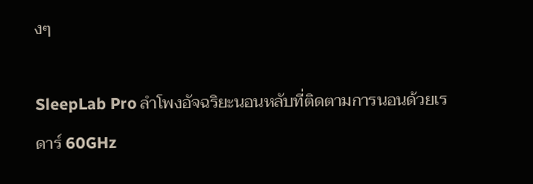งๆ

SleepLab Pro ลำโพงอัจฉริยะนอนหลับที่ติดตามการนอนด้วยเรดาร์ 60GHz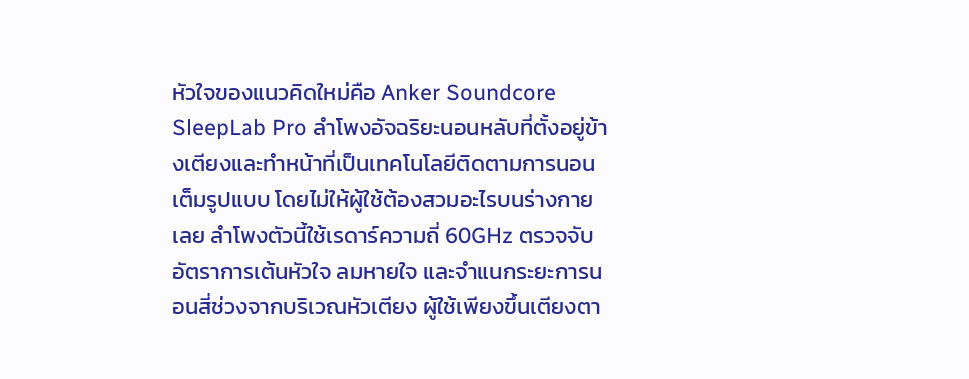หัวใจของแนวคิดใหม่คือ Anker Soundcore SleepLab Pro ลำโพงอัจฉริยะนอนหลับที่ตั้งอยู่ข้างเตียงและทำหน้าที่เป็นเทคโนโลยีติดตามการนอนเต็มรูปแบบ โดยไม่ให้ผู้ใช้ต้องสวมอะไรบนร่างกายเลย ลำโพงตัวนี้ใช้เรดาร์ความถี่ 60GHz ตรวจจับอัตราการเต้นหัวใจ ลมหายใจ และจำแนกระยะการนอนสี่ช่วงจากบริเวณหัวเตียง ผู้ใช้เพียงขึ้นเตียงตา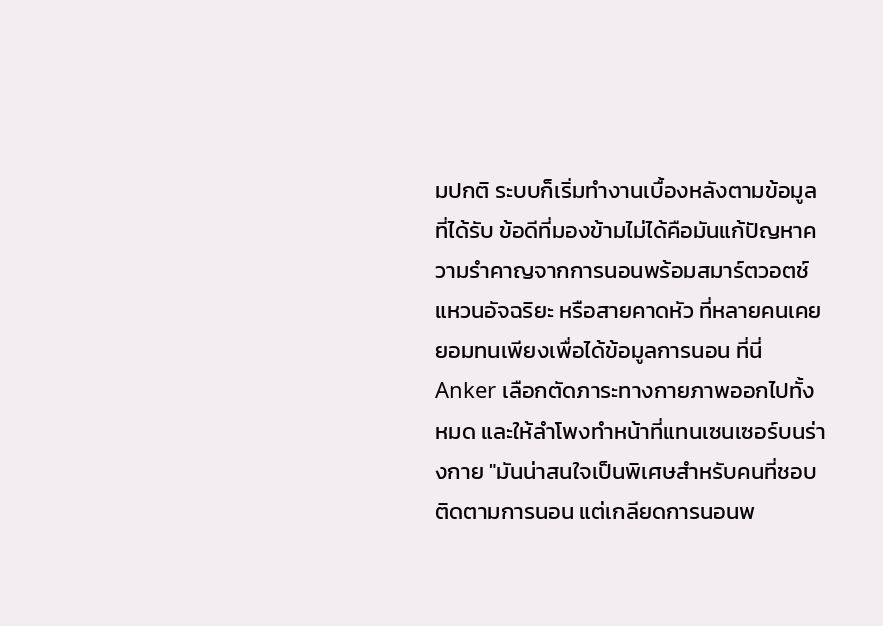มปกติ ระบบก็เริ่มทำงานเบื้องหลังตามข้อมูลที่ได้รับ ข้อดีที่มองข้ามไม่ได้คือมันแก้ปัญหาความรำคาญจากการนอนพร้อมสมาร์ตวอตช์ แหวนอัจฉริยะ หรือสายคาดหัว ที่หลายคนเคยยอมทนเพียงเพื่อได้ข้อมูลการนอน ที่นี่ Anker เลือกตัดภาระทางกายภาพออกไปทั้งหมด และให้ลำโพงทำหน้าที่แทนเซนเซอร์บนร่างกาย "มันน่าสนใจเป็นพิเศษสำหรับคนที่ชอบติดตามการนอน แต่เกลียดการนอนพ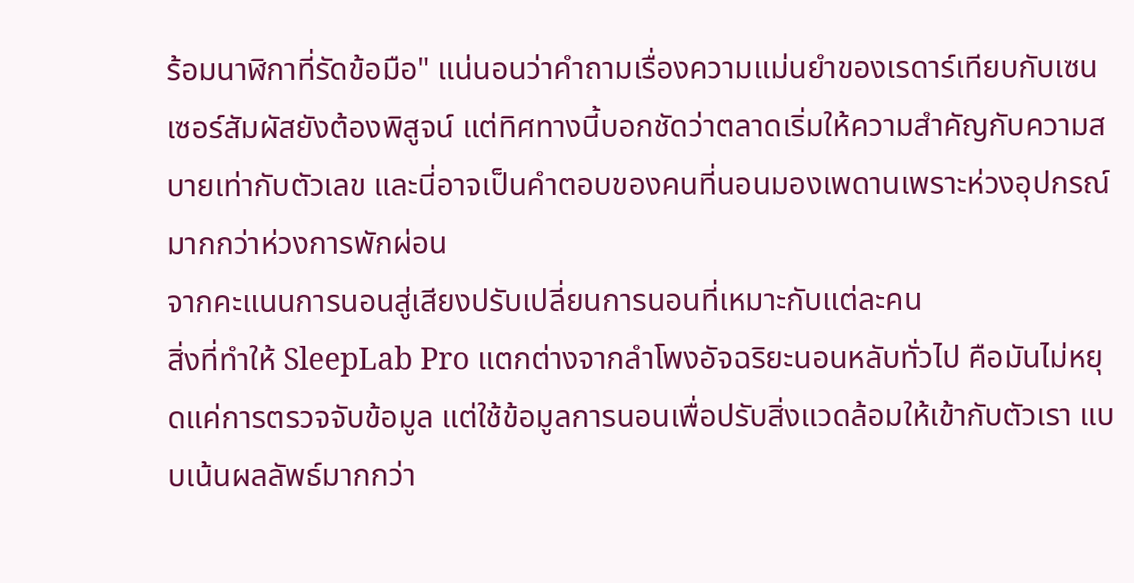ร้อมนาฬิกาที่รัดข้อมือ" แน่นอนว่าคำถามเรื่องความแม่นยำของเรดาร์เทียบกับเซนเซอร์สัมผัสยังต้องพิสูจน์ แต่ทิศทางนี้บอกชัดว่าตลาดเริ่มให้ความสำคัญกับความสบายเท่ากับตัวเลข และนี่อาจเป็นคำตอบของคนที่นอนมองเพดานเพราะห่วงอุปกรณ์มากกว่าห่วงการพักผ่อน
จากคะแนนการนอนสู่เสียงปรับเปลี่ยนการนอนที่เหมาะกับแต่ละคน
สิ่งที่ทำให้ SleepLab Pro แตกต่างจากลำโพงอัจฉริยะนอนหลับทั่วไป คือมันไม่หยุดแค่การตรวจจับข้อมูล แต่ใช้ข้อมูลการนอนเพื่อปรับสิ่งแวดล้อมให้เข้ากับตัวเรา แบบเน้นผลลัพธ์มากกว่า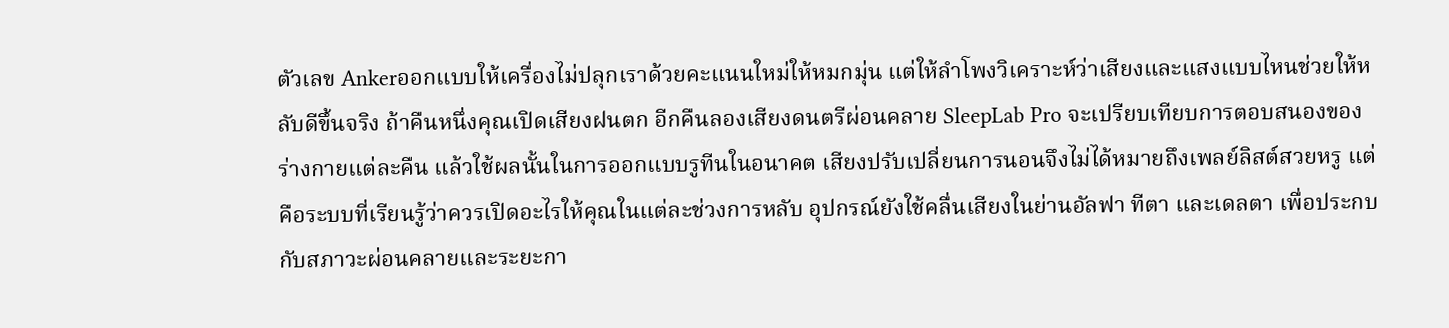ตัวเลข Ankerออกแบบให้เครื่องไม่ปลุกเราด้วยคะแนนใหม่ให้หมกมุ่น แต่ให้ลำโพงวิเคราะห์ว่าเสียงและแสงแบบไหนช่วยให้หลับดีขึ้นจริง ถ้าคืนหนึ่งคุณเปิดเสียงฝนตก อีกคืนลองเสียงดนตรีผ่อนคลาย SleepLab Pro จะเปรียบเทียบการตอบสนองของร่างกายแต่ละคืน แล้วใช้ผลนั้นในการออกแบบรูทีนในอนาคต เสียงปรับเปลี่ยนการนอนจึงไม่ได้หมายถึงเพลย์ลิสต์สวยหรู แต่คือระบบที่เรียนรู้ว่าควรเปิดอะไรให้คุณในแต่ละช่วงการหลับ อุปกรณ์ยังใช้คลื่นเสียงในย่านอัลฟา ทีตา และเดลตา เพื่อประกบกับสภาวะผ่อนคลายและระยะกา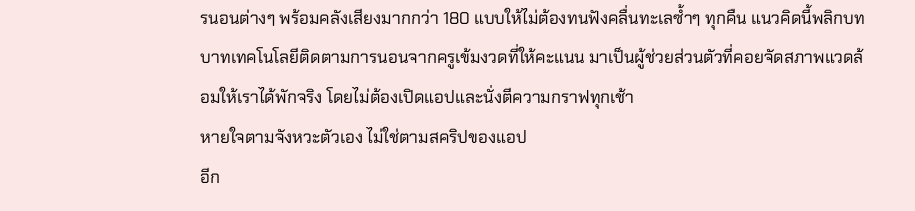รนอนต่างๆ พร้อมคลังเสียงมากกว่า 180 แบบให้ไม่ต้องทนฟังคลื่นทะเลซ้ำๆ ทุกคืน แนวคิดนี้พลิกบทบาทเทคโนโลยีติดตามการนอนจากครูเข้มงวดที่ให้คะแนน มาเป็นผู้ช่วยส่วนตัวที่คอยจัดสภาพแวดล้อมให้เราได้พักจริง โดยไม่ต้องเปิดแอปและนั่งตีความกราฟทุกเช้า
หายใจตามจังหวะตัวเอง ไม่ใช่ตามสคริปของแอป
อีก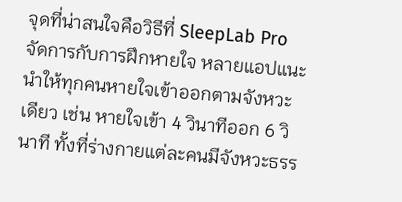จุดที่น่าสนใจคือวิธีที่ SleepLab Pro จัดการกับการฝึกหายใจ หลายแอปแนะนำให้ทุกคนหายใจเข้าออกตามจังหวะเดียว เช่น หายใจเข้า 4 วินาทีออก 6 วินาที ทั้งที่ร่างกายแต่ละคนมีจังหวะธรร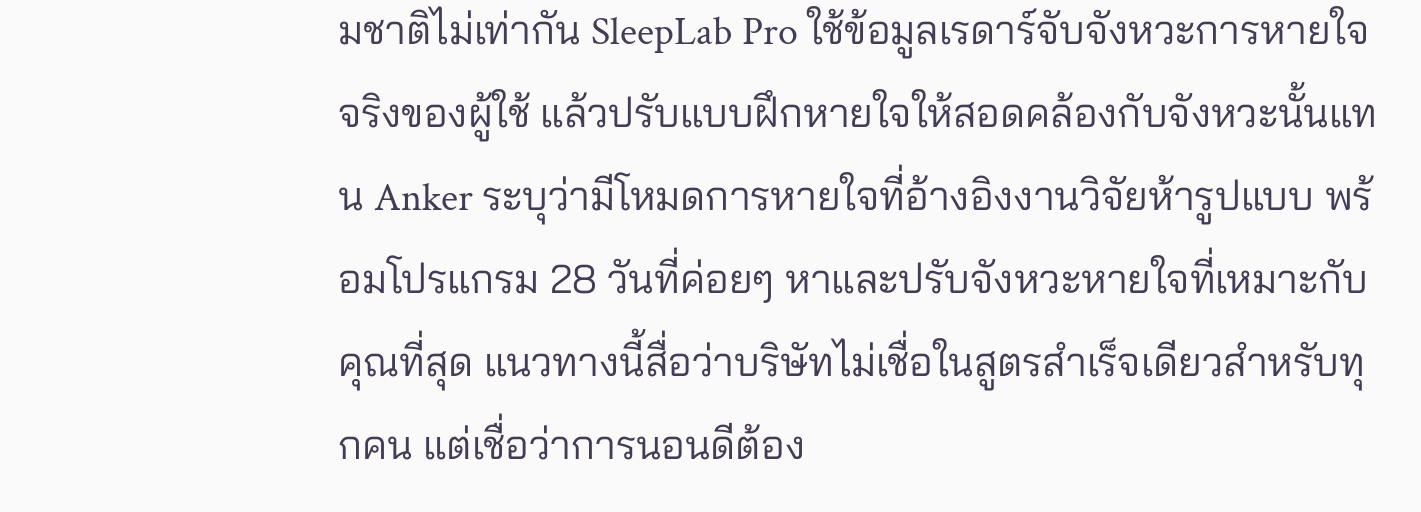มชาติไม่เท่ากัน SleepLab Pro ใช้ข้อมูลเรดาร์จับจังหวะการหายใจจริงของผู้ใช้ แล้วปรับแบบฝึกหายใจให้สอดคล้องกับจังหวะนั้นแทน Anker ระบุว่ามีโหมดการหายใจที่อ้างอิงงานวิจัยห้ารูปแบบ พร้อมโปรแกรม 28 วันที่ค่อยๆ หาและปรับจังหวะหายใจที่เหมาะกับคุณที่สุด แนวทางนี้สื่อว่าบริษัทไม่เชื่อในสูตรสำเร็จเดียวสำหรับทุกคน แต่เชื่อว่าการนอนดีต้อง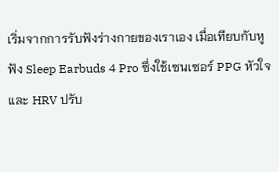เริ่มจากการรับฟังร่างกายของเราเอง เมื่อเทียบกับหูฟัง Sleep Earbuds 4 Pro ซึ่งใช้เซนเซอร์ PPG หัวใจ และ HRV ปรับ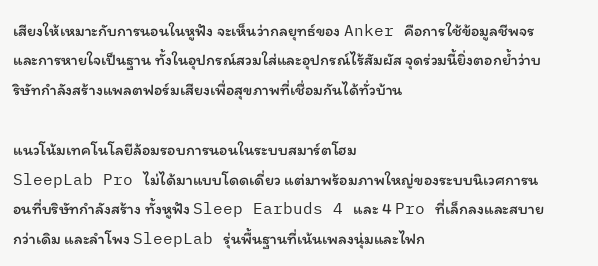เสียงให้เหมาะกับการนอนในหูฟัง จะเห็นว่ากลยุทธ์ของ Anker คือการใช้ข้อมูลชีพจรและการหายใจเป็นฐาน ทั้งในอุปกรณ์สวมใส่และอุปกรณ์ไร้สัมผัส จุดร่วมนี้ยิ่งตอกย้ำว่าบริษัทกำลังสร้างแพลตฟอร์มเสียงเพื่อสุขภาพที่เชื่อมกันได้ทั่วบ้าน

แนวโน้มเทคโนโลยีล้อมรอบการนอนในระบบสมาร์ตโฮม
SleepLab Pro ไม่ได้มาแบบโดดเดี่ยว แต่มาพร้อมภาพใหญ่ของระบบนิเวศการนอนที่บริษัทกำลังสร้าง ทั้งหูฟัง Sleep Earbuds 4 และ 4 Pro ที่เล็กลงและสบายกว่าเดิม และลำโพง SleepLab รุ่นพื้นฐานที่เน้นเพลงนุ่มและไฟก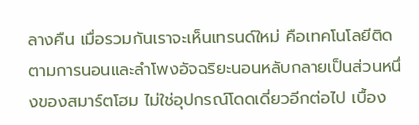ลางคืน เมื่อรวมกันเราจะเห็นเทรนด์ใหม่ คือเทคโนโลยีติดตามการนอนและลำโพงอัจฉริยะนอนหลับกลายเป็นส่วนหนึ่งของสมาร์ตโฮม ไม่ใช่อุปกรณ์โดดเดี่ยวอีกต่อไป เบื้อง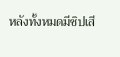หลังทั้งหมดมีชิปเสี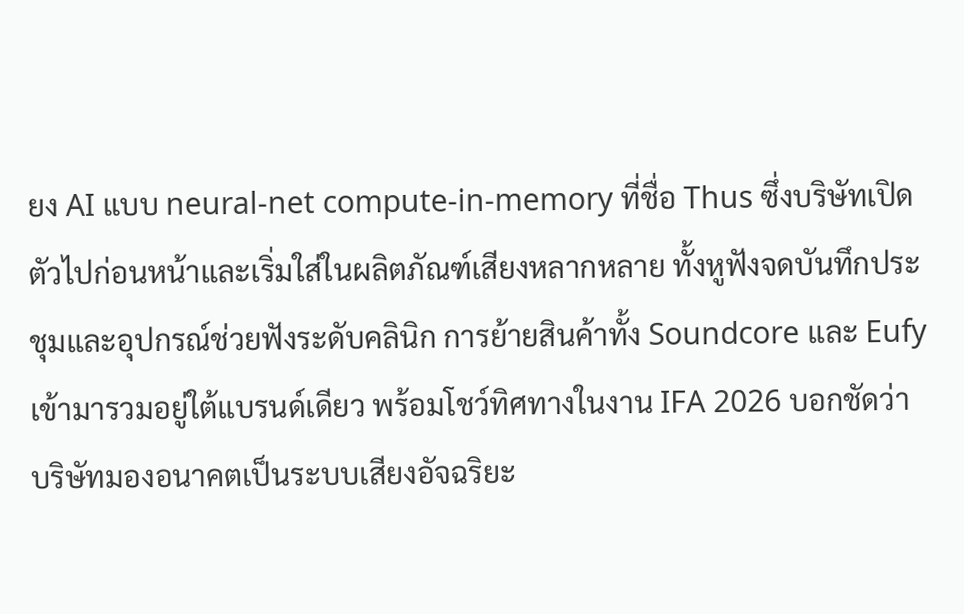ยง AI แบบ neural-net compute-in-memory ที่ชื่อ Thus ซึ่งบริษัทเปิดตัวไปก่อนหน้าและเริ่มใส่ในผลิตภัณฑ์เสียงหลากหลาย ทั้งหูฟังจดบันทึกประชุมและอุปกรณ์ช่วยฟังระดับคลินิก การย้ายสินค้าทั้ง Soundcore และ Eufy เข้ามารวมอยู่ใต้แบรนด์เดียว พร้อมโชว์ทิศทางในงาน IFA 2026 บอกชัดว่าบริษัทมองอนาคตเป็นระบบเสียงอัจฉริยะ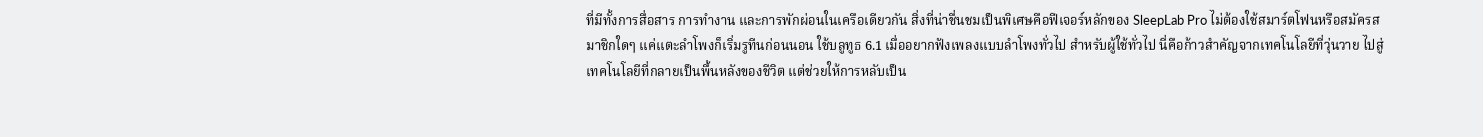ที่มีทั้งการสื่อสาร การทำงาน และการพักผ่อนในเครือเดียวกัน สิ่งที่น่าชื่นชมเป็นพิเศษคือฟีเจอร์หลักของ SleepLab Pro ไม่ต้องใช้สมาร์ตโฟนหรือสมัครสมาชิกใดๆ แค่แตะลำโพงก็เริ่มรูทีนก่อนนอน ใช้บลูทูธ 6.1 เมื่ออยากฟังเพลงแบบลำโพงทั่วไป สำหรับผู้ใช้ทั่วไป นี่คือก้าวสำคัญจากเทคโนโลยีที่วุ่นวาย ไปสู่เทคโนโลยีที่กลายเป็นพื้นหลังของชีวิต แต่ช่วยให้การหลับเป็น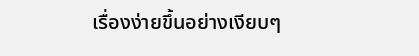เรื่องง่ายขึ้นอย่างเงียบๆ